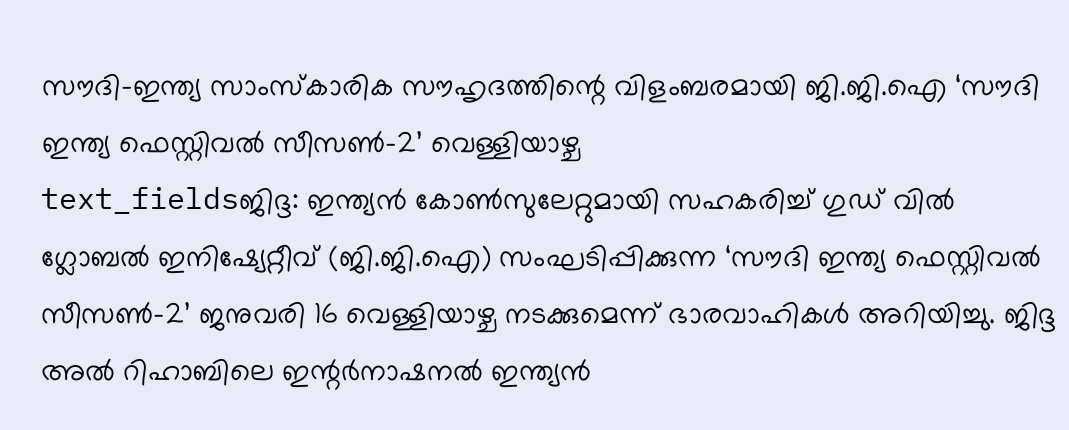സൗദി-ഇന്ത്യ സാംസ്കാരിക സൗഹൃദത്തിന്റെ വിളംബരമായി ജി.ജി.ഐ ‘സൗദി ഇന്ത്യ ഫെസ്റ്റിവൽ സീസൺ-2’ വെള്ളിയാഴ്ച
text_fieldsജിദ്ദ: ഇന്ത്യൻ കോൺസുലേറ്റുമായി സഹകരിച്ച് ഗുഡ് വിൽ ഗ്ലോബൽ ഇനിഷ്യേറ്റീവ് (ജി.ജി.ഐ) സംഘടിപ്പിക്കുന്ന ‘സൗദി ഇന്ത്യ ഫെസ്റ്റിവൽ സീസൺ-2’ ജനുവരി 16 വെള്ളിയാഴ്ച നടക്കുമെന്ന് ഭാരവാഹികൾ അറിയിച്ചു. ജിദ്ദ അൽ റിഹാബിലെ ഇന്റർനാഷനൽ ഇന്ത്യൻ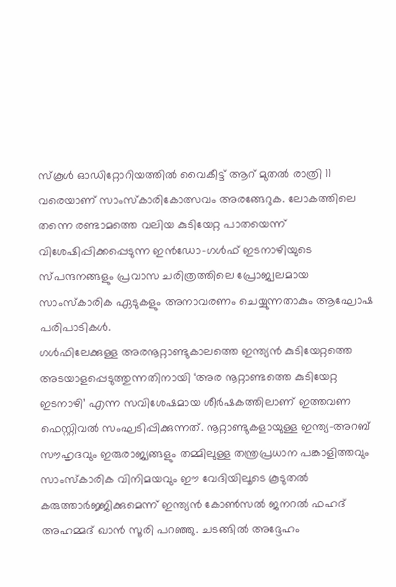സ്കൂൾ ഓഡിറ്റോറിയത്തിൽ വൈകീട്ട് ആറ് മുതൽ രാത്രി 11 വരെയാണ് സാംസ്കാരികോത്സവം അരങ്ങേറുക. ലോകത്തിലെ തന്നെ രണ്ടാമത്തെ വലിയ കുടിയേറ്റ പാതയെന്ന് വിശേഷിപ്പിക്കപ്പെടുന്ന ഇൻഡോ-ഗൾഫ് ഇടനാഴിയുടെ സ്പന്ദനങ്ങളും പ്രവാസ ചരിത്രത്തിലെ പ്രോജ്വലമായ സാംസ്കാരിക ഏടുകളും അനാവരണം ചെയ്യുന്നതാകും ആഘോഷ പരിപാടികൾ.
ഗൾഫിലേക്കുള്ള അരനൂറ്റാണ്ടുകാലത്തെ ഇന്ത്യൻ കുടിയേറ്റത്തെ അടയാളപ്പെടുത്തുന്നതിനായി ‘അര നൂറ്റാണ്ടത്തെ കുടിയേറ്റ ഇടനാഴി’ എന്ന സവിശേഷമായ ശീർഷകത്തിലാണ് ഇത്തവണ ഫെസ്റ്റിവൽ സംഘടിപ്പിക്കുന്നത്. നൂറ്റാണ്ടുകളായുള്ള ഇന്ത്യ-അറബ് സൗഹൃദവും ഇരുരാജ്യങ്ങളും തമ്മിലുള്ള തന്ത്രപ്രധാന പങ്കാളിത്തവും സാംസ്കാരിക വിനിമയവും ഈ വേദിയിലൂടെ കൂടുതൽ കരുത്താർജ്ജിക്കുമെന്ന് ഇന്ത്യൻ കോൺസൽ ജനറൽ ഫഹദ് അഹമ്മദ് ഖാൻ സൂരി പറഞ്ഞു. ചടങ്ങിൽ അദ്ദേഹം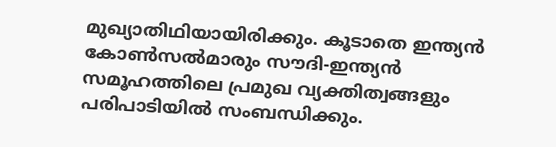മുഖ്യാതിഥിയായിരിക്കും. കൂടാതെ ഇന്ത്യൻ കോൺസൽമാരും സൗദി-ഇന്ത്യൻ സമൂഹത്തിലെ പ്രമുഖ വ്യക്തിത്വങ്ങളും പരിപാടിയിൽ സംബന്ധിക്കും.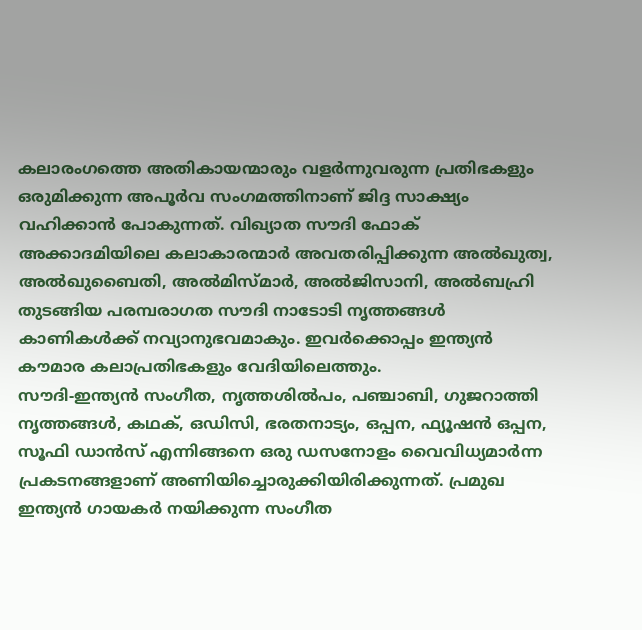കലാരംഗത്തെ അതികായന്മാരും വളർന്നുവരുന്ന പ്രതിഭകളും ഒരുമിക്കുന്ന അപൂർവ സംഗമത്തിനാണ് ജിദ്ദ സാക്ഷ്യം വഹിക്കാൻ പോകുന്നത്. വിഖ്യാത സൗദി ഫോക് അക്കാദമിയിലെ കലാകാരന്മാർ അവതരിപ്പിക്കുന്ന അൽഖുത്വ, അൽഖുബൈതി, അൽമിസ്മാർ, അൽജിസാനി, അൽബഹ്രി തുടങ്ങിയ പരമ്പരാഗത സൗദി നാടോടി നൃത്തങ്ങൾ കാണികൾക്ക് നവ്യാനുഭവമാകും. ഇവർക്കൊപ്പം ഇന്ത്യൻ കൗമാര കലാപ്രതിഭകളും വേദിയിലെത്തും.
സൗദി-ഇന്ത്യൻ സംഗീത, നൃത്തശിൽപം, പഞ്ചാബി, ഗുജറാത്തി നൃത്തങ്ങൾ, കഥക്, ഒഡിസി, ഭരതനാട്യം, ഒപ്പന, ഫ്യൂഷൻ ഒപ്പന, സൂഫി ഡാൻസ് എന്നിങ്ങനെ ഒരു ഡസനോളം വൈവിധ്യമാർന്ന പ്രകടനങ്ങളാണ് അണിയിച്ചൊരുക്കിയിരിക്കുന്നത്. പ്രമുഖ ഇന്ത്യൻ ഗായകർ നയിക്കുന്ന സംഗീത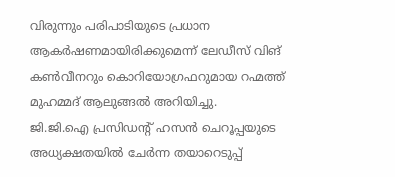വിരുന്നും പരിപാടിയുടെ പ്രധാന ആകർഷണമായിരിക്കുമെന്ന് ലേഡീസ് വിങ് കൺവീനറും കൊറിയോഗ്രഫറുമായ റഹ്മത്ത് മുഹമ്മദ് ആലുങ്ങൽ അറിയിച്ചു.
ജി.ജി.ഐ പ്രസിഡന്റ് ഹസൻ ചെറൂപ്പയുടെ അധ്യക്ഷതയിൽ ചേർന്ന തയാറെടുപ്പ്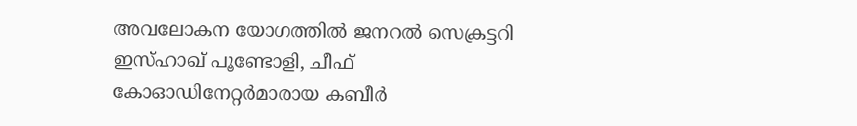അവലോകന യോഗത്തിൽ ജനറൽ സെക്രട്ടറി ഇസ്ഹാഖ് പൂണ്ടോളി, ചീഫ് കോഓഡിനേറ്റർമാരായ കബീർ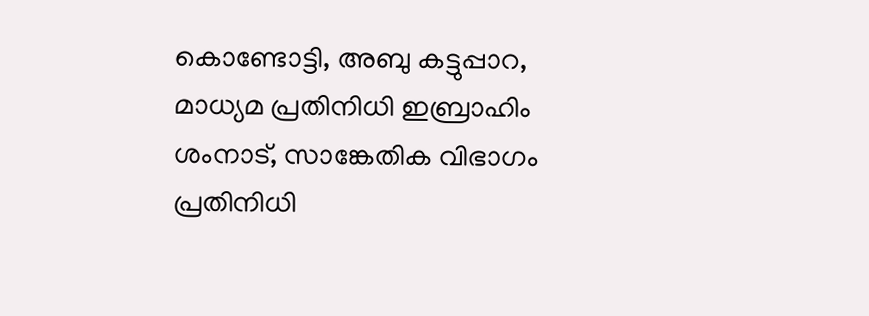കൊണ്ടോട്ടി, അബു കട്ടുപ്പാറ, മാധ്യമ പ്രതിനിധി ഇബ്രാഹിം ശംനാട്, സാങ്കേതിക വിഭാഗം പ്രതിനിധി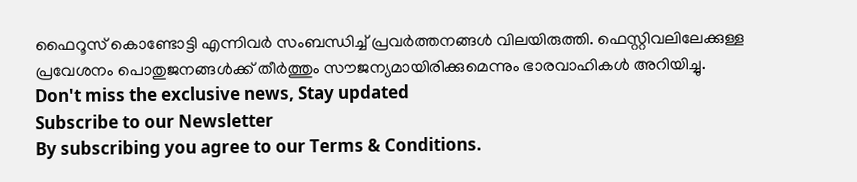ഫൈറൂസ് കൊണ്ടോട്ടി എന്നിവർ സംബന്ധിച്ച് പ്രവർത്തനങ്ങൾ വിലയിരുത്തി. ഫെസ്റ്റിവലിലേക്കുള്ള പ്രവേശനം പൊതുജനങ്ങൾക്ക് തീർത്തും സൗജന്യമായിരിക്കുമെന്നും ഭാരവാഹികൾ അറിയിച്ചു.
Don't miss the exclusive news, Stay updated
Subscribe to our Newsletter
By subscribing you agree to our Terms & Conditions.